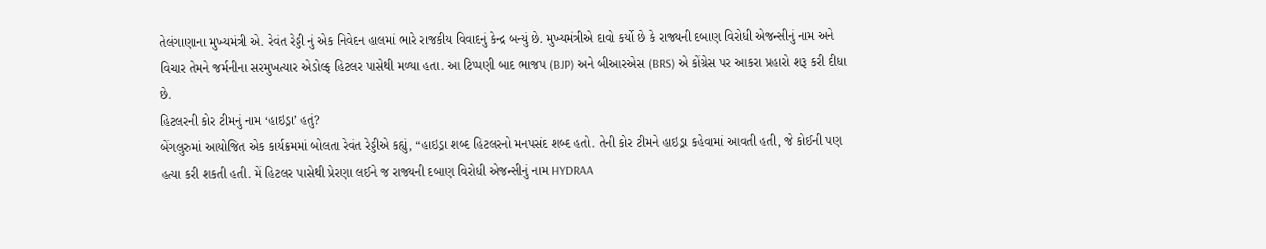તેલંગાણાના મુખ્યમંત્રી એ. રેવંત રેડ્ડી નું એક નિવેદન હાલમાં ભારે રાજકીય વિવાદનું કેન્દ્ર બન્યું છે. મુખ્યમંત્રીએ દાવો કર્યો છે કે રાજ્યની દબાણ વિરોધી એજન્સીનું નામ અને વિચાર તેમને જર્મનીના સરમુખત્યાર એડોલ્ફ હિટલર પાસેથી મળ્યા હતા. આ ટિપ્પણી બાદ ભાજપ (BJP) અને બીઆરએસ (BRS) એ કોંગ્રેસ પર આકરા પ્રહારો શરૂ કરી દીધા છે.
હિટલરની કોર ટીમનું નામ ‘હાઇડ્રા’ હતું?
બેંગલુરુમાં આયોજિત એક કાર્યક્રમમાં બોલતા રેવંત રેડ્ડીએ કહ્યું, “હાઇડ્રા શબ્દ હિટલરનો મનપસંદ શબ્દ હતો. તેની કોર ટીમને હાઇડ્રા કહેવામાં આવતી હતી, જે કોઈની પણ હત્યા કરી શકતી હતી. મેં હિટલર પાસેથી પ્રેરણા લઈને જ રાજ્યની દબાણ વિરોધી એજન્સીનું નામ HYDRAA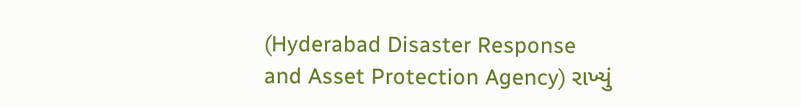(Hyderabad Disaster Response and Asset Protection Agency) રાખ્યું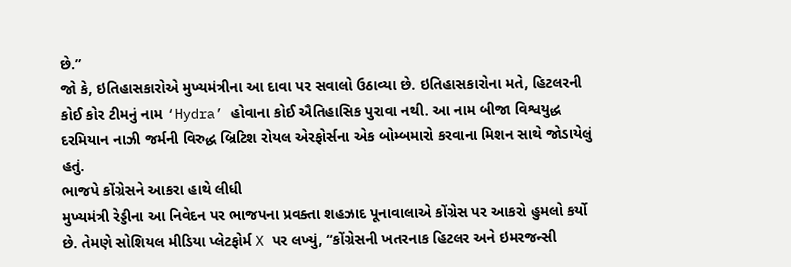છે.”
જો કે, ઇતિહાસકારોએ મુખ્યમંત્રીના આ દાવા પર સવાલો ઉઠાવ્યા છે. ઇતિહાસકારોના મતે, હિટલરની કોઈ કોર ટીમનું નામ ‘Hydra’ હોવાના કોઈ ઐતિહાસિક પુરાવા નથી. આ નામ બીજા વિશ્વયુદ્ધ દરમિયાન નાઝી જર્મની વિરુદ્ધ બ્રિટિશ રોયલ એરફોર્સના એક બોમ્બમારો કરવાના મિશન સાથે જોડાયેલું હતું.
ભાજપે કોંગ્રેસને આકરા હાથે લીધી
મુખ્યમંત્રી રેડ્ડીના આ નિવેદન પર ભાજપના પ્રવક્તા શહઝાદ પૂનાવાલાએ કોંગ્રેસ પર આકરો હુમલો કર્યો છે. તેમણે સોશિયલ મીડિયા પ્લેટફોર્મ X પર લખ્યું, “કોંગ્રેસની ખતરનાક હિટલર અને ઇમરજન્સી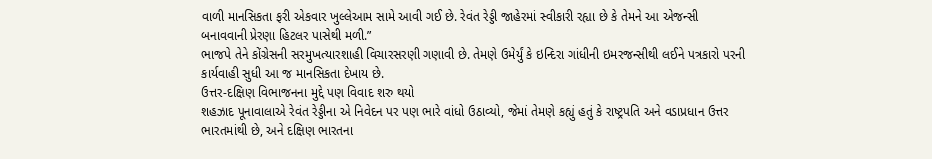વાળી માનસિકતા ફરી એકવાર ખુલ્લેઆમ સામે આવી ગઈ છે. રેવંત રેડ્ડી જાહેરમાં સ્વીકારી રહ્યા છે કે તેમને આ એજન્સી બનાવવાની પ્રેરણા હિટલર પાસેથી મળી.”
ભાજપે તેને કોંગ્રેસની સરમુખત્યારશાહી વિચારસરણી ગણાવી છે. તેમણે ઉમેર્યું કે ઇન્દિરા ગાંધીની ઇમરજન્સીથી લઈને પત્રકારો પરની કાર્યવાહી સુધી આ જ માનસિકતા દેખાય છે.
ઉત્તર-દક્ષિણ વિભાજનના મુદ્દે પણ વિવાદ શરુ થયો
શહઝાદ પૂનાવાલાએ રેવંત રેડ્ડીના એ નિવેદન પર પણ ભારે વાંધો ઉઠાવ્યો, જેમાં તેમણે કહ્યું હતું કે રાષ્ટ્રપતિ અને વડાપ્રધાન ઉત્તર ભારતમાંથી છે, અને દક્ષિણ ભારતના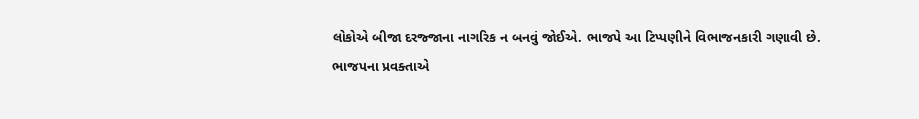લોકોએ બીજા દરજ્જાના નાગરિક ન બનવું જોઈએ. ભાજપે આ ટિપ્પણીને વિભાજનકારી ગણાવી છે.
ભાજપના પ્રવક્તાએ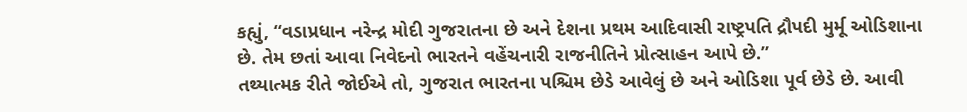કહ્યું, “વડાપ્રધાન નરેન્દ્ર મોદી ગુજરાતના છે અને દેશના પ્રથમ આદિવાસી રાષ્ટ્રપતિ દ્રૌપદી મુર્મૂ ઓડિશાના છે. તેમ છતાં આવા નિવેદનો ભારતને વહેંચનારી રાજનીતિને પ્રોત્સાહન આપે છે.”
તથ્યાત્મક રીતે જોઈએ તો, ગુજરાત ભારતના પશ્ચિમ છેડે આવેલું છે અને ઓડિશા પૂર્વ છેડે છે. આવી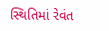સ્થિતિમાં રેવંત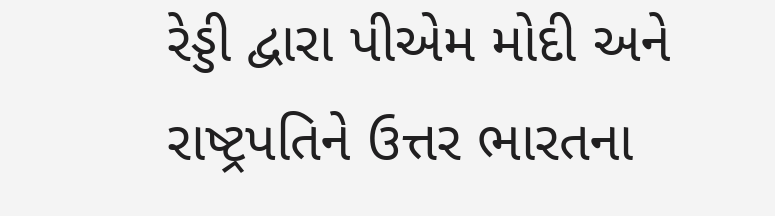રેડ્ડી દ્વારા પીએમ મોદી અને રાષ્ટ્રપતિને ઉત્તર ભારતના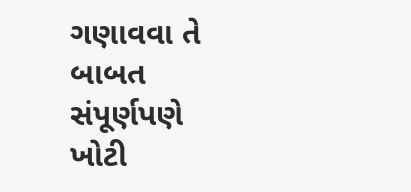ગણાવવા તે બાબત સંપૂર્ણપણે ખોટી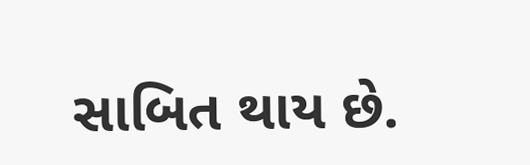સાબિત થાય છે.